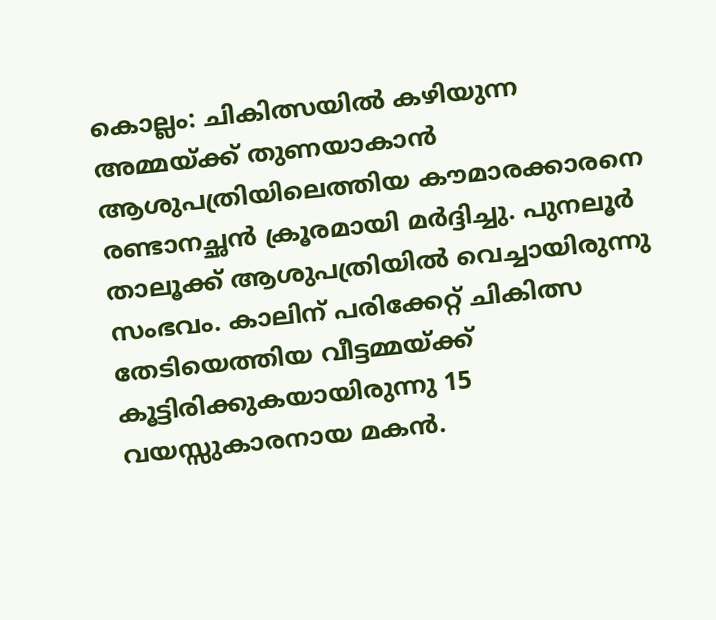കൊല്ലം: ചികിത്സയിൽ കഴിയുന്ന അമ്മയ്ക്ക് തുണയാകാൻ ആശുപത്രിയിലെത്തിയ കൗമാരക്കാരനെ രണ്ടാനച്ഛൻ ക്രൂരമായി മർദ്ദിച്ചു. പുനലൂർ താലൂക്ക് ആശുപത്രിയിൽ വെച്ചായിരുന്നു സംഭവം. കാലിന് പരിക്കേറ്റ് ചികിത്സ തേടിയെത്തിയ വീട്ടമ്മയ്ക്ക് കൂട്ടിരിക്കുകയായിരുന്നു 15 വയസ്സുകാരനായ മകൻ.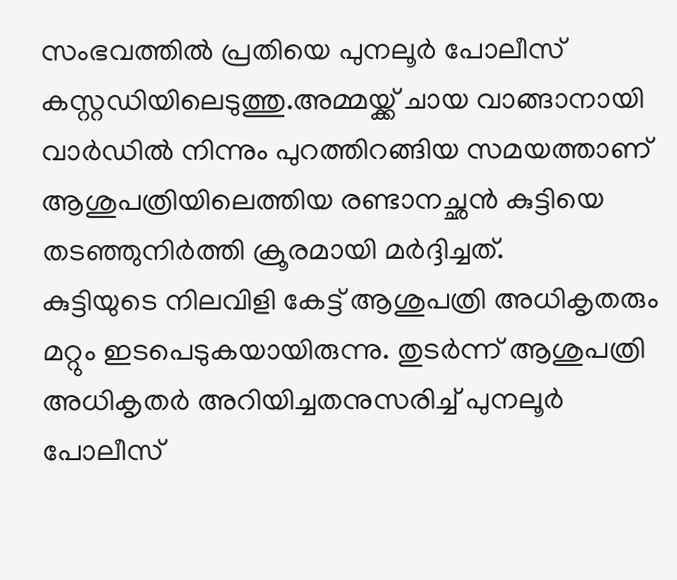സംഭവത്തിൽ പ്രതിയെ പുനലൂർ പോലീസ് കസ്റ്റഡിയിലെടുത്തു.അമ്മയ്ക്ക് ചായ വാങ്ങാനായി വാർഡിൽ നിന്നും പുറത്തിറങ്ങിയ സമയത്താണ് ആശുപത്രിയിലെത്തിയ രണ്ടാനച്ഛൻ കുട്ടിയെ തടഞ്ഞുനിർത്തി ക്രൂരമായി മർദ്ദിച്ചത്.
കുട്ടിയുടെ നിലവിളി കേട്ട് ആശുപത്രി അധികൃതരും മറ്റും ഇടപെടുകയായിരുന്നു. തുടർന്ന് ആശുപത്രി അധികൃതർ അറിയിച്ചതനുസരിച്ച് പുനലൂർ പോലീസ്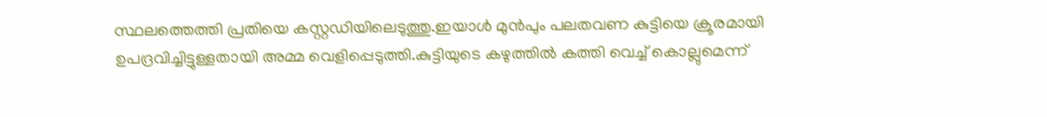സ്ഥലത്തെത്തി പ്രതിയെ കസ്റ്റഡിയിലെടുത്തു.ഇയാൾ മുൻപും പലതവണ കുട്ടിയെ ക്രൂരമായി ഉപദ്രവിച്ചിട്ടുള്ളതായി അമ്മ വെളിപ്പെടുത്തി.കുട്ടിയുടെ കഴുത്തിൽ കത്തി വെച്ച് കൊല്ലുമെന്ന്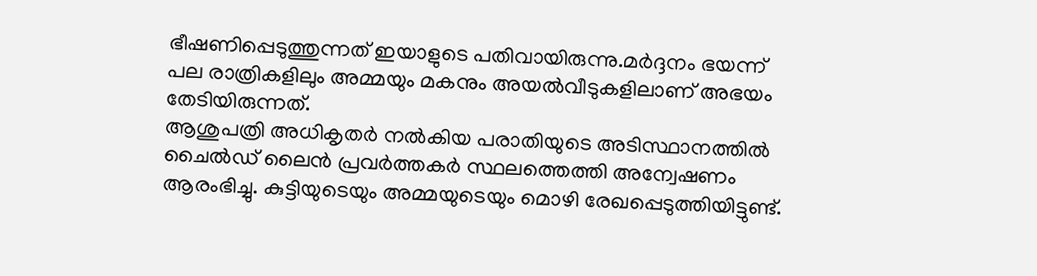ഭീഷണിപ്പെടുത്തുന്നത് ഇയാളുടെ പതിവായിരുന്നു.മർദ്ദനം ഭയന്ന് പല രാത്രികളിലും അമ്മയും മകനും അയൽവീടുകളിലാണ് അഭയം തേടിയിരുന്നത്.
ആശുപത്രി അധികൃതർ നൽകിയ പരാതിയുടെ അടിസ്ഥാനത്തിൽ ചൈൽഡ് ലൈൻ പ്രവർത്തകർ സ്ഥലത്തെത്തി അന്വേഷണം ആരംഭിച്ചു. കുട്ടിയുടെയും അമ്മയുടെയും മൊഴി രേഖപ്പെടുത്തിയിട്ടുണ്ട്.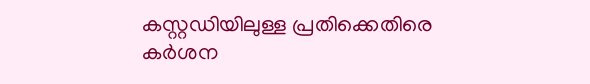കസ്റ്റഡിയിലുള്ള പ്രതിക്കെതിരെ കർശന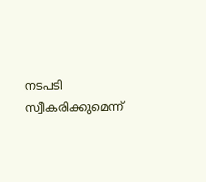നടപടി സ്വീകരിക്കുമെന്ന്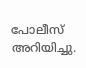പോലീസ് അറിയിച്ചു.